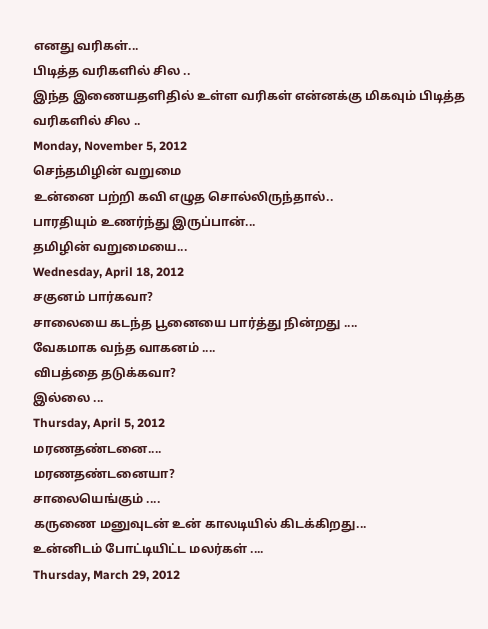எனது வரிகள்...
பிடித்த வரிகளில் சில ..
இந்த இணையதளிதில் உள்ள வரிகள் என்னக்கு மிகவும் பிடித்த வரிகளில் சில ..
Monday, November 5, 2012
செந்தமிழின் வறுமை
உன்னை பற்றி கவி எழுத சொல்லிருந்தால்..
பாரதியும் உணர்ந்து இருப்பான்...
தமிழின் வறுமையை...
Wednesday, April 18, 2012
சகுனம் பார்கவா?
சாலையை கடந்த பூனையை பார்த்து நின்றது ....
வேகமாக வந்த வாகனம் ....
விபத்தை தடுக்கவா?
இல்லை ...
Thursday, April 5, 2012
மரணதண்டனை....
மரணதண்டனையா?
சாலையெங்கும் ....
கருணை மனுவுடன் உன் காலடியில் கிடக்கிறது...
உன்னிடம் போட்டியிட்ட மலர்கள் ....
Thursday, March 29, 2012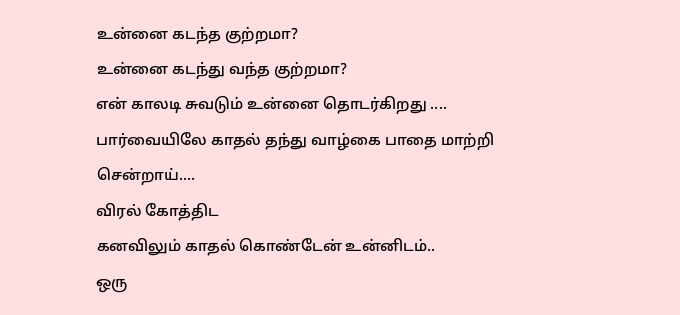உன்னை கடந்த குற்றமா?
உன்னை கடந்து வந்த குற்றமா?
என் காலடி சுவடும் உன்னை தொடர்கிறது ....
பார்வையிலே காதல் தந்து வாழ்கை பாதை மாற்றி சென்றாய்....
விரல் கோத்திட
கனவிலும் காதல் கொண்டேன் உன்னிடம்..
ஒரு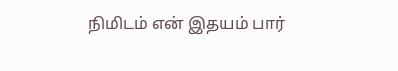நிமிடம் என் இதயம் பார்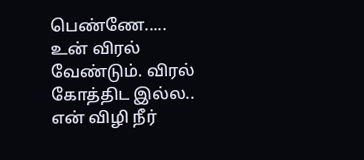பெண்ணே.....
உன் விரல் வேண்டும். விரல் கோத்திட இல்ல..
என் விழி நீர்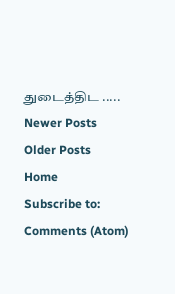துடைத்திட .....
Newer Posts
Older Posts
Home
Subscribe to:
Comments (Atom)